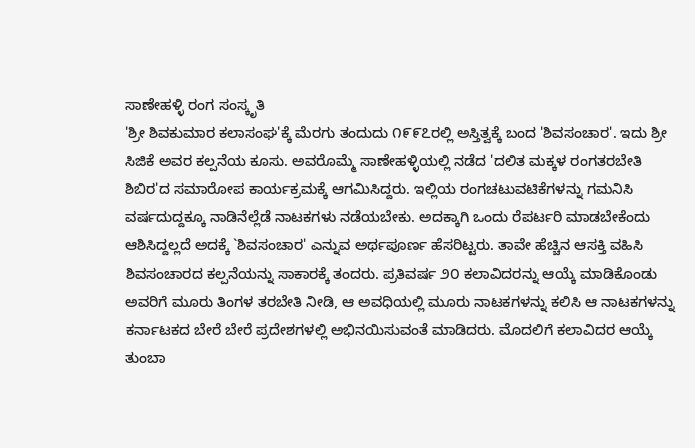ಸಾಣೇಹಳ್ಳಿ ರಂಗ ಸಂಸ್ಕೃತಿ
'ಶ್ರೀ ಶಿವಕುಮಾರ ಕಲಾಸಂಘ'ಕ್ಕೆ ಮೆರಗು ತಂದುದು ೧೯೯೭ರಲ್ಲಿ ಅಸ್ತಿತ್ವಕ್ಕೆ ಬಂದ 'ಶಿವಸಂಚಾರ'. ಇದು ಶ್ರೀ ಸಿಜಿಕೆ ಅವರ ಕಲ್ಪನೆಯ ಕೂಸು. ಅವರೊಮ್ಮೆ ಸಾಣೇಹಳ್ಳಿಯಲ್ಲಿ ನಡೆದ 'ದಲಿತ ಮಕ್ಕಳ ರಂಗತರಬೇತಿ ಶಿಬಿರ'ದ ಸಮಾರೋಪ ಕಾರ್ಯಕ್ರಮಕ್ಕೆ ಆಗಮಿಸಿದ್ದರು. ಇಲ್ಲಿಯ ರಂಗಚಟುವಟಿಕೆಗಳನ್ನು ಗಮನಿಸಿ ವರ್ಷದುದ್ದಕ್ಕೂ ನಾಡಿನೆಲ್ಲೆಡೆ ನಾಟಕಗಳು ನಡೆಯಬೇಕು. ಅದಕ್ಕಾಗಿ ಒಂದು ರೆಪರ್ಟರಿ ಮಾಡಬೇಕೆಂದು ಆಶಿಸಿದ್ದಲ್ಲದೆ ಅದಕ್ಕೆ `ಶಿವಸಂಚಾರ' ಎನ್ನುವ ಅರ್ಥಪೂರ್ಣ ಹೆಸರಿಟ್ಟರು. ತಾವೇ ಹೆಚ್ಚಿನ ಆಸಕ್ತಿ ವಹಿಸಿ ಶಿವಸಂಚಾರದ ಕಲ್ಪನೆಯನ್ನು ಸಾಕಾರಕ್ಕೆ ತಂದರು. ಪ್ರತಿವರ್ಷ ೨೦ ಕಲಾವಿದರನ್ನು ಆಯ್ಕೆ ಮಾಡಿಕೊಂಡು ಅವರಿಗೆ ಮೂರು ತಿಂಗಳ ತರಬೇತಿ ನೀಡಿ, ಆ ಅವಧಿಯಲ್ಲಿ ಮೂರು ನಾಟಕಗಳನ್ನು ಕಲಿಸಿ ಆ ನಾಟಕಗಳನ್ನು ಕರ್ನಾಟಕದ ಬೇರೆ ಬೇರೆ ಪ್ರದೇಶಗಳಲ್ಲಿ ಅಭಿನಯಿಸುವಂತೆ ಮಾಡಿದರು. ಮೊದಲಿಗೆ ಕಲಾವಿದರ ಆಯ್ಕೆ ತುಂಬಾ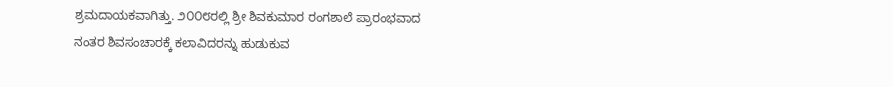ಶ್ರಮದಾಯಕವಾಗಿತ್ತು. ೨೦೦೮ರಲ್ಲಿ ಶ್ರೀ ಶಿವಕುಮಾರ ರಂಗಶಾಲೆ ಪ್ರಾರಂಭವಾದ ನಂತರ ಶಿವಸಂಚಾರಕ್ಕೆ ಕಲಾವಿದರನ್ನು ಹುಡುಕುವ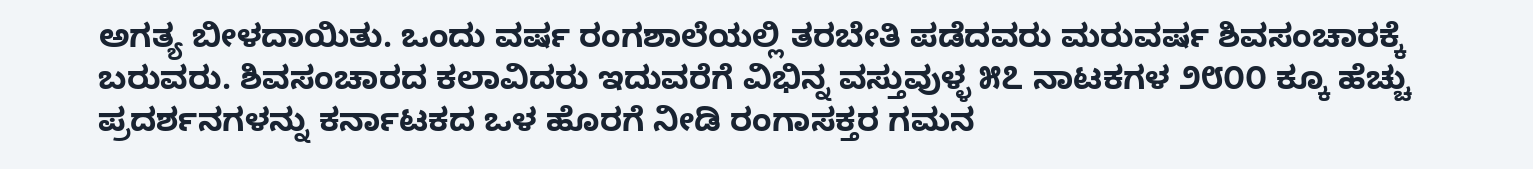ಅಗತ್ಯ ಬೀಳದಾಯಿತು. ಒಂದು ವರ್ಷ ರಂಗಶಾಲೆಯಲ್ಲಿ ತರಬೇತಿ ಪಡೆದವರು ಮರುವರ್ಷ ಶಿವಸಂಚಾರಕ್ಕೆ ಬರುವರು. ಶಿವಸಂಚಾರದ ಕಲಾವಿದರು ಇದುವರೆಗೆ ವಿಭಿನ್ನ ವಸ್ತುವುಳ್ಳ ೫೭ ನಾಟಕಗಳ ೨೮೦೦ ಕ್ಕೂ ಹೆಚ್ಚು ಪ್ರದರ್ಶನಗಳನ್ನು ಕರ್ನಾಟಕದ ಒಳ ಹೊರಗೆ ನೀಡಿ ರಂಗಾಸಕ್ತರ ಗಮನ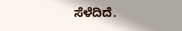ಸೆಳೆದಿದೆ.